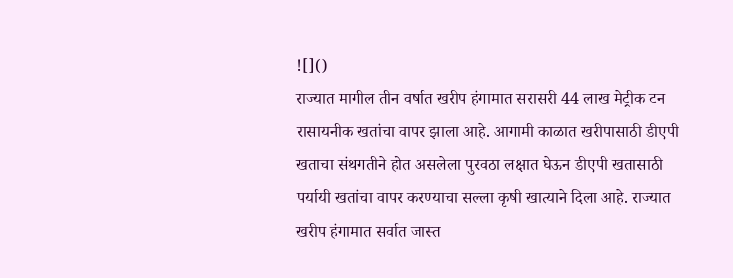![]()
राज्यात मागील तीन वर्षात खरीप हंगामात सरासरी 44 लाख मेट्रीक टन रासायनीक खतांचा वापर झाला आहे. आगामी काळात खरीपासाठी डीएपी खताचा संथगतीने होत असलेला पुरवठा लक्षात घेऊन डीएपी खतासाठी पर्यायी खतांचा वापर करण्याचा सल्ला कृषी खात्याने दिला आहे. राज्यात खरीप हंगामात सर्वात जास्त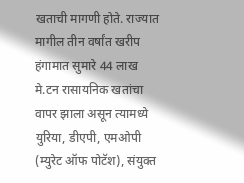खताची मागणी होते. राज्यात मागील तीन वर्षांत खरीप हंगामात सुमारे 44 लाख मे.टन रासायनिक खतांचा वापर झाला असून त्यामध्ये युरिया, डीएपी, एमओपी (म्युरेट ऑफ पोटॅश), संयुक्त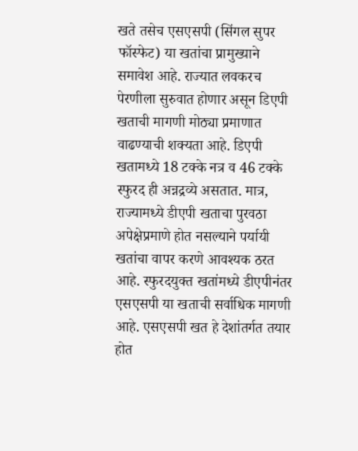खते तसेच एसएसपी (सिंगल सुपर फॉस्फेट) या खतांचा प्रामुख्याने समावेश आहे. राज्यात लवकरच पेरणीला सुरुवात होणार असून डिएपी खताची मागणी मोठ्या प्रमाणात वाढण्याची शक्यता आहे. डिएपी खतामध्ये 18 टक्के नत्र व 46 टक्के स्फुरद ही अन्नद्रव्ये असतात. मात्र, राज्यामध्ये डीएपी खताचा पुरवठा अपेक्षेप्रमाणे होत नसल्याने पर्यायी खतांचा वापर करणे आवश्यक ठरत आहे. स्फुरदयुक्त खतांमध्ये डीएपीनंतर एसएसपी या खताची सर्वाधिक मागणी आहे. एसएसपी खत हे देशांतर्गत तयार होत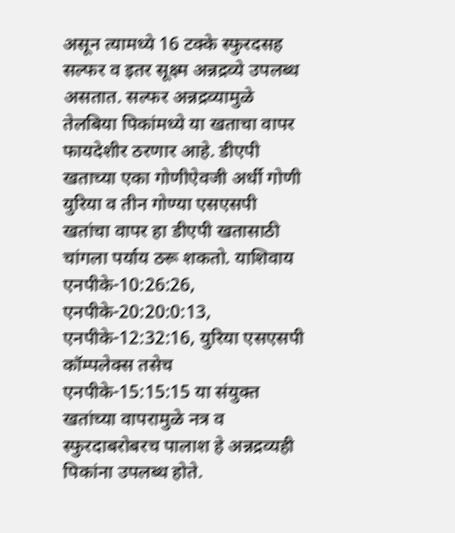असून त्यामध्ये 16 टक्के स्फुरदसह सल्फर व इतर सूक्ष्म अन्नद्रव्ये उपलब्ध असतात. सल्फर अन्नद्रव्यामुळे तेलबिया पिकांमध्ये या खताचा वापर फायदेशीर ठरणार आहे. डीएपी खताच्या एका गोणीऐवजी अर्धी गोणी युरिया व तीन गोण्या एसएसपी खतांचा वापर हा डीएपी खतासाठी चांगला पर्याय ठरू शकतो. याशिवाय एनपीके-10:26:26, एनपीके-20:20:0:13, एनपीके-12:32:16, युरिया एसएसपी कॉम्पलेक्स तसेच एनपीके-15:15:15 या संयुक्त खतांच्या वापरामुळे नत्र व स्फुरदाबरोबरच पालाश हे अन्नद्रव्यही पिकांना उपलब्ध होते.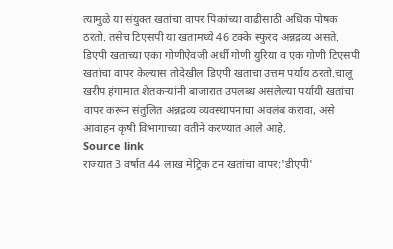त्यामुळे या संयुक्त खतांचा वापर पिकांच्या वाढीसाठी अधिक पोषक ठरतो. तसेच टिएसपी या खतामध्ये 46 टक्के स्फुरद अन्नद्रव्य असते. डिएपी खताच्या एका गोणीऐवजी अर्धी गोणी युरिया व एक गोणी टिएसपी खतांचा वापर केल्यास तोदेखील डिएपी खताचा उत्तम पर्याय ठरतो.चालू खरीप हंगामात शेतकऱ्यांनी बाजारात उपलब्ध असलेल्या पर्यायी खतांचा वापर करून संतुलित अन्नद्रव्य व्यवस्थापनाचा अवलंब करावा, असे आवाहन कृषी विभागाच्या वतीने करण्यात आले आहे.
Source link
राज्यात 3 वर्षात 44 लाख मेट्रिक टन खतांचा वापर:'डीएपी'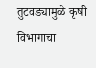तुटवड्यामुळे कृषी विभागाचा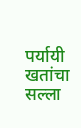पर्यायी खतांचा सल्ला